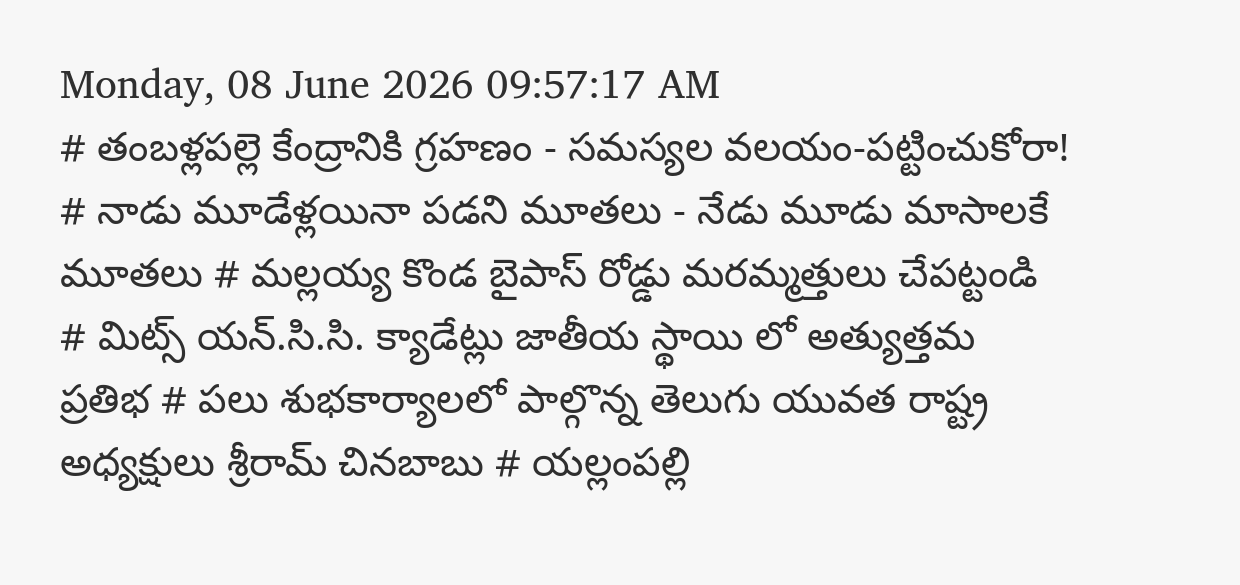Monday, 08 June 2026 09:57:17 AM
# తంబళ్లపల్లె కేంద్రానికి గ్రహణం - సమస్యల వలయం-పట్టించుకోరా! # నాడు మూడేళ్లయినా పడని మూతలు - నేడు మూడు మాసాలకే మూతలు # మల్లయ్య కొండ బైపాస్ రోడ్డు మరమ్మత్తులు చేపట్టండి # మిట్స్ యన్.సి.సి. క్యాడేట్లు జాతీయ స్థాయి లో అత్యుత్తమ ప్రతిభ # పలు శుభకార్యాలలో పాల్గొన్న తెలుగు యువత రాష్ట్ర అధ్యక్షులు శ్రీరామ్ చినబాబు # యల్లంపల్లి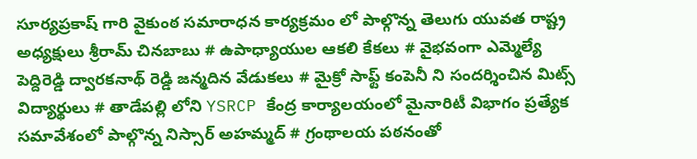సూర్యప్రకాష్ గారి వైకుంఠ సమారాధన కార్యక్రమం లో పాల్గొన్న తెలుగు యువత రాష్ట్ర అధ్యక్షులు శ్రీరామ్ చినబాబు # ఉపాధ్యాయుల ఆకలి కేకలు # వైభవంగా ఎమ్మెల్యే పెద్దిరెడ్డి ద్వారకనాథ్ రెడ్డి జన్మదిన వేడుకలు # మైక్రో సాఫ్ట్ కంపెనీ ని సందర్శించిన మిట్స్ విద్యార్థులు # తాడేపల్లి లోని YSRCP కేంద్ర కార్యాలయంలో మైనారిటీ విభాగం ప్రత్యేక సమావేశంలో పాల్గొన్న నిస్సార్ అహమ్మద్ # గ్రంథాలయ పఠనంతో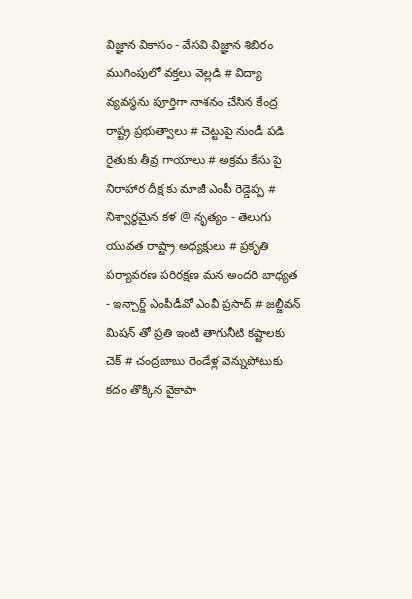విజ్ఞాన వికాసం - వేసవి విజ్ఞాన శిబిరం ముగింపులో వక్తలు వెల్లడి # విద్యా వ్యవస్థను పూర్తిగా నాశనం చేసిన కేంద్ర రాష్ట్ర ప్రభుత్వాలు # చెట్టుపై నుండీ పడి రైతుకు తీవ్ర గాయాలు # అక్రమ కేసు పై నిరాహార దీక్ష కు మాజీ ఎంపీ రెడ్డెప్ప # నిశ్వార్థమైన కళ @ నృత్యం - తెలుగు యువత రాష్ట్రా అధ్యక్షులు # ప్రకృతి పర్యావరణ పరిరక్షణ మన అందరి బాధ్యత - ఇన్చార్జ్ ఎంపీడీవో ఎంవీ ప్రసాద్ # జల్జీవన్ మిషన్ తో ప్రతి ఇంటి తాగునీటి కష్టాలకు చెక్ # చంద్రబాబు రెండేళ్ల వెన్నుపోటుకు కదం తొక్కిన వైకాపా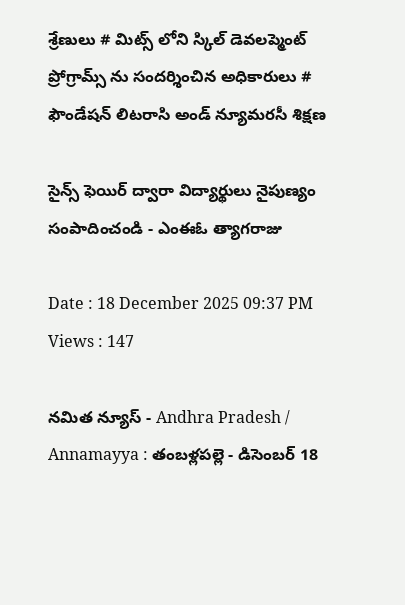శ్రేణులు # మిట్స్ లోని స్కిల్ డెవలప్మెంట్ ప్రోగ్రామ్స్ ను సందర్శించిన అధికారులు # ఫౌండేషన్ లిటరాసి అండ్ న్యూమరసీ శిక్షణ

సైన్స్ ఫెయిర్ ద్వారా విద్యార్థులు నైపుణ్యం సంపాదించండి - ఎంఈఓ త్యాగరాజు

Date : 18 December 2025 09:37 PM Views : 147

నమిత న్యూస్ - Andhra Pradesh / Annamayya : తంబళ్లపల్లె - డిసెంబర్ 18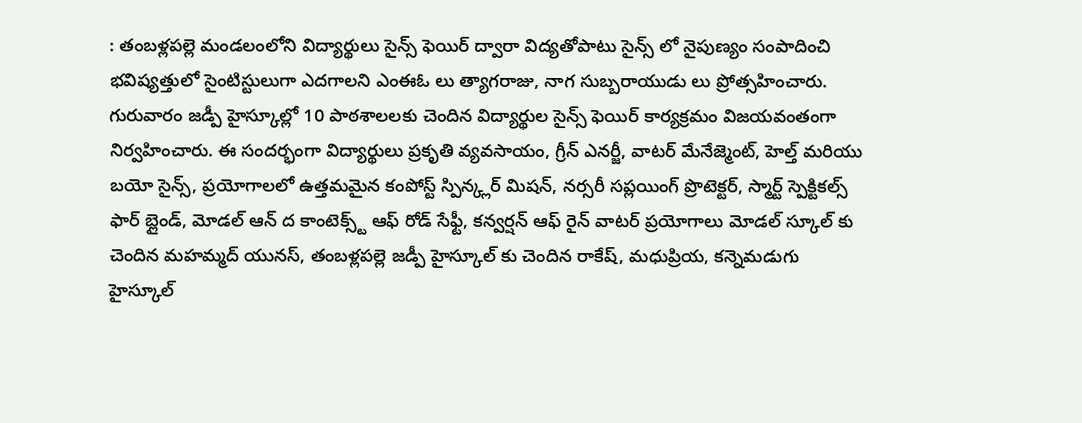: తంబళ్లపల్లె మండలంలోని విద్యార్థులు సైన్స్ ఫెయిర్ ద్వారా విద్యతోపాటు సైన్స్ లో నైపుణ్యం సంపాదించి భవిష్యత్తులో సైంటిస్టులుగా ఎదగాలని ఎంఈఓ లు త్యాగరాజు, నాగ సుబ్బరాయుడు లు ప్రోత్సహించారు. గురువారం జడ్పీ హైస్కూల్లో 10 పాఠశాలలకు చెందిన విద్యార్థుల సైన్స్ ఫెయిర్ కార్యక్రమం విజయవంతంగా నిర్వహించారు. ఈ సందర్భంగా విద్యార్థులు ప్రకృతి వ్యవసాయం, గ్రీన్ ఎనర్జీ, వాటర్ మేనేజ్మెంట్, హెల్త్ మరియు బయో సైన్స్, ప్రయోగాలలో ఉత్తమమైన కంపోస్ట్ స్పిన్క్లర్ మిషన్, నర్సరీ సప్లయింగ్ ప్రొటెక్టర్, స్మార్ట్ స్పెక్టికల్స్ ఫార్ బ్లైండ్, మోడల్ ఆన్ ద కాంటెక్స్ట్ ఆఫ్ రోడ్ సేఫ్టీ, కన్వర్షన్ ఆఫ్ రైన్ వాటర్ ప్రయోగాలు మోడల్ స్కూల్ కు చెందిన మహమ్మద్ యునస్, తంబళ్లపల్లె జడ్పీ హైస్కూల్ కు చెందిన రాకేష్, మధుప్రియ, కన్నెమడుగు హైస్కూల్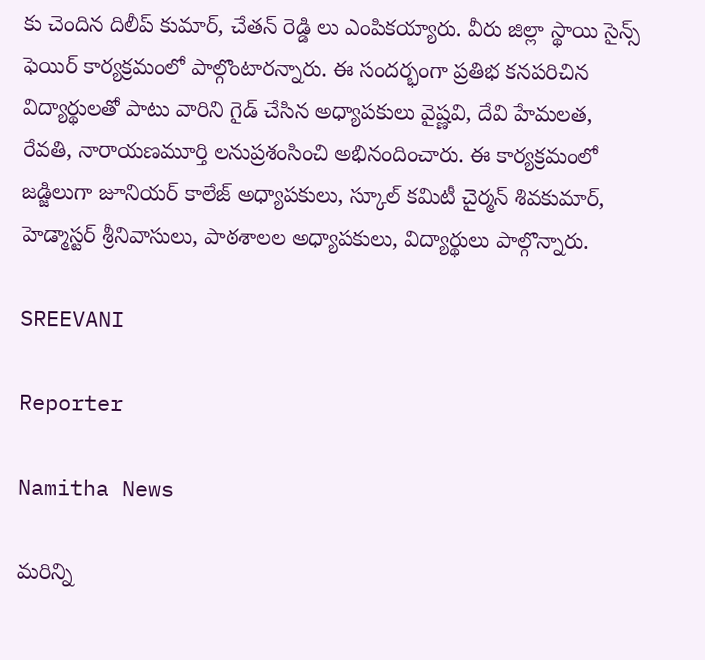కు చెందిన దిలీప్ కుమార్, చేతన్ రెడ్డి లు ఎంపికయ్యారు. వీరు జిల్లా స్థాయి సైన్స్ ఫెయిర్ కార్యక్రమంలో పాల్గొంటారన్నారు. ఈ సందర్భంగా ప్రతిభ కనపరిచిన విద్యార్థులతో పాటు వారిని గైడ్ చేసిన అధ్యాపకులు వైష్ణవి, దేవి హేమలత, రేవతి, నారాయణమూర్తి లనుప్రశంసించి అభినందించారు. ఈ కార్యక్రమంలో జడ్జిలుగా జూనియర్ కాలేజ్ అధ్యాపకులు, స్కూల్ కమిటీ చైర్మన్ శివకుమార్, హెడ్మాస్టర్ శ్రీనివాసులు, పాఠశాలల అధ్యాపకులు, విద్యార్థులు పాల్గొన్నారు.

SREEVANI

Reporter

Namitha News

మరిన్ని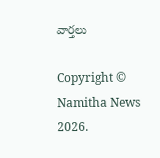వార్తలు

Copyright © Namitha News 2026.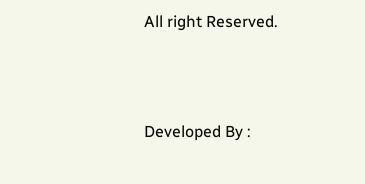All right Reserved.



Developed By :